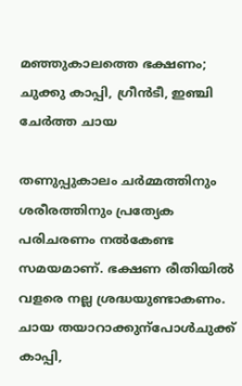മഞ്ഞുകാലത്തെ ഭക്ഷണം; ചുക്കു കാപ്പി, ഗ്രീൻടീ, ഇഞ്ചി ചേർത്ത ചായ

തണുപ്പുകാലം ചര്‍മ്മത്തിനും ശരീരത്തിനും പ്രത്യേക പരിചരണം നല്‍കേണ്ട സമയമാണ്. ഭക്ഷണ രീതിയില്‍ വളരെ നല്ല ശ്രദ്ധയുണ്ടാകണം. ചായ തയാറാക്കുന്പോൾചുക്ക് കാപ്പി,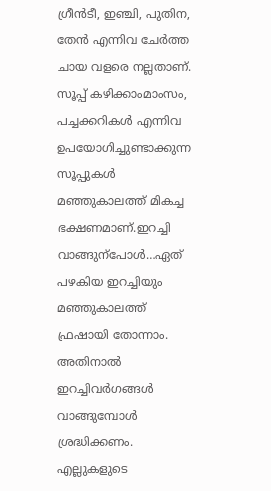ഗ്രീന്‍ടീ, ഇഞ്ചി, പുതിന, തേന്‍ എന്നിവ ചേര്‍ത്ത ചായ വളരെ നല്ലതാണ്. സൂപ്പ് കഴിക്കാംമാംസം, പച്ചക്കറികള്‍ എന്നിവ ഉപയോഗിച്ചുണ്ടാക്കുന്ന സൂപ്പുകള്‍ മഞ്ഞുകാലത്ത് മികച്ച ഭക്ഷണമാണ്.ഇറച്ചി വാങ്ങുന്പോൾ…ഏത് പഴകിയ ഇറച്ചിയും മഞ്ഞുകാലത്ത് ഫ്രഷായി തോന്നാം. അതിനാല്‍ ഇറച്ചിവര്‍ഗങ്ങള്‍ വാങ്ങുമ്പോള്‍ ശ്രദ്ധിക്കണം. എല്ലുകളു‌ടെ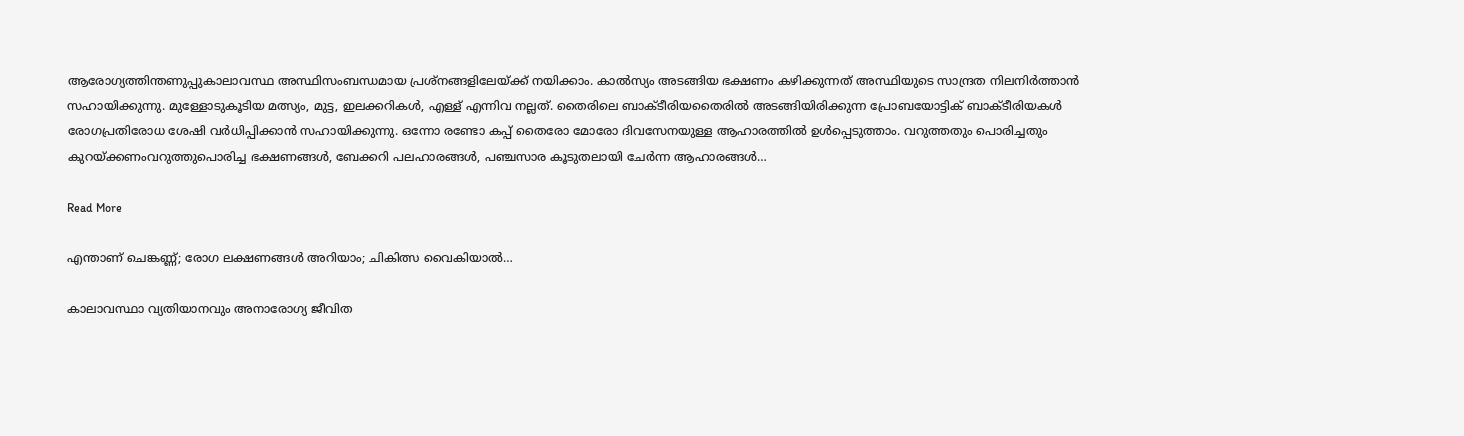ആരോഗ്യത്തിന്തണുപ്പുകാലാവസ്ഥ അസ്ഥിസംബന്ധമായ പ്രശ്‌നങ്ങളിലേയ്ക്ക് നയിക്കാം. കാല്‍സ്യം അടങ്ങിയ ഭക്ഷണം കഴിക്കുന്നത് അസ്ഥിയുടെ സാന്ദ്രത നിലനിര്‍ത്താന്‍ സഹായിക്കുന്നു. മുള്ളോടുകൂടിയ മത്സ്യം, മുട്ട, ഇലക്കറികള്‍, എള്ള് എന്നിവ നല്ലത്. തൈരിലെ ബാക്ടീരിയതൈരില്‍ അടങ്ങിയിരിക്കുന്ന പ്രോബയോട്ടിക് ബാക്ടീരിയകള്‍ രോഗപ്രതിരോധ ശേഷി വര്‍ധിപ്പിക്കാന്‍ സഹായിക്കുന്നു. ഒന്നോ രണ്ടോ കപ്പ് തൈരോ മോരോ ദിവസേനയുള്ള ആഹാരത്തില്‍ ഉള്‍പ്പെടുത്താം. വറുത്തതും പൊരിച്ചതും കുറയ്ക്കണംവറുത്തുപൊരിച്ച ഭക്ഷണങ്ങള്‍, ബേക്കറി പലഹാരങ്ങള്‍, പഞ്ചസാര കൂടുതലായി ചേര്‍ന്ന ആഹാരങ്ങള്‍…

Read More

എന്താണ് ചെങ്കണ്ണ്; രോഗ ലക്ഷണങ്ങൾ അറിയാം; ചികിത്സ വൈകിയാൽ…

കാലാവസ്ഥാ വ്യതിയാനവും അനാരോഗ്യ ജീവിത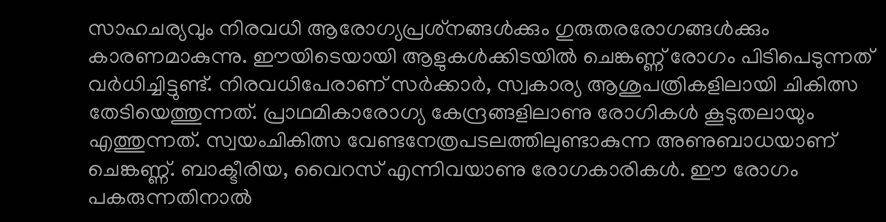സാഹചര്യവും നിരവധി ആരോഗ്യപ്രശ്‌നങ്ങള്‍ക്കും ഗുരുതരരോഗങ്ങള്‍ക്കും കാരണമാകുന്നു. ഈയിടെയായി ആളുകള്‍ക്കിടയില്‍ ചെങ്കണ്ണ് രോഗം പിടിപെടുന്നത് വര്‍ധിച്ചിട്ടുണ്ട്. നിരവധിപേരാണ് സര്‍ക്കാര്‍, സ്വകാര്യ ആശുപത്രികളിലായി ചികിത്സ തേടിയെത്തുന്നത്. പ്രാഥമികാരോഗ്യ കേന്ദ്രങ്ങളിലാണു രോഗികള്‍ കൂടുതലായും എത്തുന്നത്. സ്വയംചികിത്സ വേണ്ടനേത്രപടലത്തിലുണ്ടാകുന്ന അണുബാധയാണ് ചെങ്കണ്ണ്. ബാക്ടീരിയ, വൈറസ് എന്നിവയാണു രോഗകാരികൾ. ഈ രോഗം പകരുന്നതിനാല്‍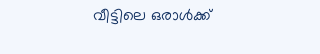വീട്ടിലെ ഒരാള്‍ക്ക്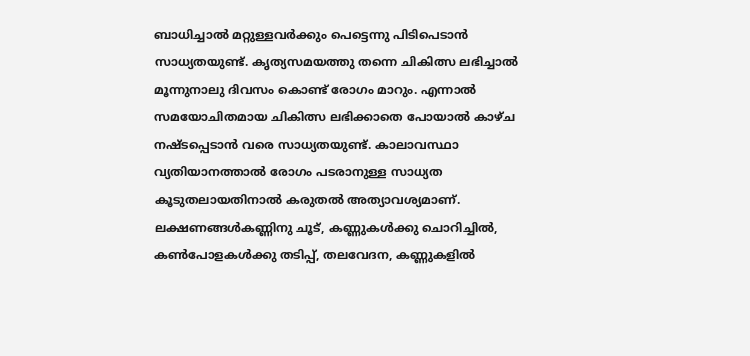ബാധിച്ചാല്‍ മറ്റുള്ളവര്‍ക്കും പെട്ടെന്നു പിടിപെടാന്‍ സാധ്യതയുണ്ട്. കൃത്യസമയത്തു തന്നെ ചികിത്സ ലഭിച്ചാല്‍ മൂന്നുനാലു ദിവസം കൊണ്ട് രോഗം മാറും. എന്നാല്‍ സമയോചിതമായ ചികിത്സ ലഭിക്കാതെ പോയാല്‍ കാഴ്ച നഷ്ടപ്പെടാന്‍ വരെ സാധ്യതയുണ്ട്. കാലാവസ്ഥാ വ്യതിയാനത്താല്‍ രോഗം പടരാനുള്ള സാധ്യത കൂടുതലായതിനാല്‍ കരുതല്‍ അത്യാവശ്യമാണ്. ലക്ഷണങ്ങൾകണ്ണിനു ചൂട്, കണ്ണുകള്‍ക്കു ചൊറിച്ചില്‍, കണ്‍പോളകള്‍ക്കു തടിപ്പ്, തലവേദന, കണ്ണുകളില്‍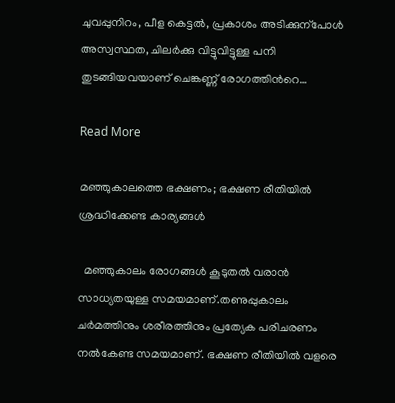ചുവപ്പുനിറം, പീള കെട്ടല്‍, പ്രകാശം അടിക്കുന്പോള്‍ അസ്വസ്ഥത, ചിലര്‍ക്കു വിട്ടുവിട്ടുള്ള പനി തുടങ്ങിയവയാണ് ചെങ്കണ്ണ് രോഗത്തിന്‍റെ…

Read More

മഞ്ഞുകാലത്തെ ഭക്ഷണം; ഭക്ഷണ രീതിയില്‍  ശ്രദ്ധിക്കേണ്ട കാര്യങ്ങൾ

  മഞ്ഞുകാലം രോഗങ്ങള്‍ കൂടുതല്‍ വരാന്‍ സാധ്യതയുള്ള സമയമാണ്.തണുപ്പുകാലം ചര്‍മത്തിനും ശരീരത്തിനും പ്രത്യേക പരിചരണം നല്‍കേണ്ട സമയമാണ്. ഭക്ഷണ രീതിയില്‍ വളരെ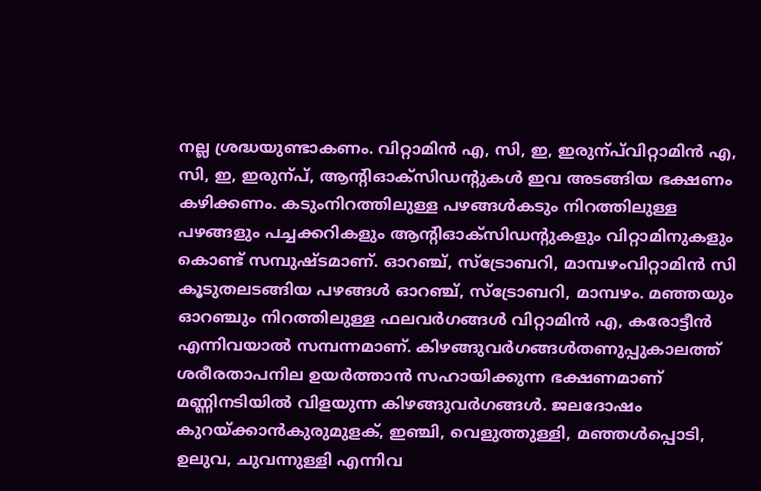നല്ല ശ്രദ്ധയുണ്ടാകണം. വിറ്റാമിന്‍ എ, സി, ഇ, ഇരുന്പ്‍വിറ്റാമിന്‍ എ, സി, ഇ, ഇരുന്പ്‍, ആന്‍റിഓക്‌സിഡന്‍റുകള്‍ ഇവ അടങ്ങിയ ഭക്ഷണം കഴിക്കണം. കടുംനിറത്തിലുള്ള പഴങ്ങൾകടും നിറത്തിലുള്ള പഴങ്ങളും പച്ചക്കറികളും ആന്‍റിഓക്‌സിഡന്‍റുകളും വിറ്റാമിനുകളും കൊണ്ട് സമ്പുഷ്ടമാണ്. ഓറഞ്ച്, സ്‌ട്രോബറി, മാമ്പഴംവിറ്റാമിന്‍ സി കൂടുതലടങ്ങിയ പഴങ്ങള്‍ ഓറഞ്ച്, സ്‌ട്രോബറി, മാമ്പഴം. മഞ്ഞയും ഓറഞ്ചും നിറത്തിലുള്ള ഫലവര്‍ഗങ്ങള്‍ വിറ്റാമിന്‍ എ, കരോട്ടീന്‍ എന്നിവയാല്‍ സമ്പന്നമാണ്. കിഴങ്ങുവർഗങ്ങൾതണുപ്പുകാലത്ത് ശരീരതാപനില ഉയര്‍ത്താന്‍ സഹായിക്കുന്ന ഭക്ഷണമാണ് മണ്ണിനടിയില്‍ വിളയുന്ന കിഴങ്ങുവര്‍ഗങ്ങള്‍. ജലദോഷം കുറയ്ക്കാൻകുരുമുളക്, ഇഞ്ചി, വെളുത്തുള്ളി, മഞ്ഞള്‍പ്പൊടി, ഉലുവ, ചുവന്നുള്ളി എന്നിവ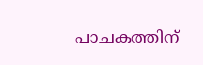പാചകത്തിന്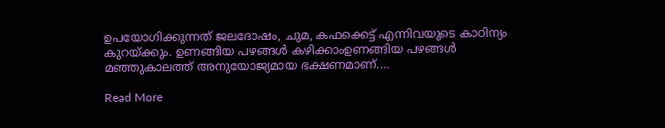ഉപയോഗിക്കുന്നത് ജലദോഷം, ചുമ, കഫക്കെട്ട് എന്നിവയുടെ കാഠിന്യം കുറയ്ക്കും. ഉണങ്ങിയ പഴങ്ങൾ കഴിക്കാംഉണങ്ങിയ പഴങ്ങള്‍ മഞ്ഞുകാലത്ത് അനുയോജ്യമായ ഭക്ഷണമാണ്.…

Read More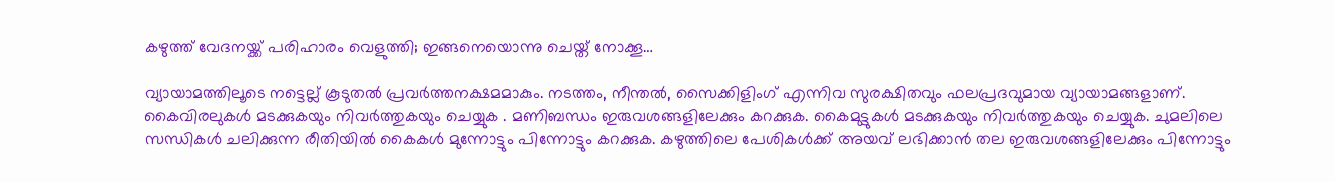കഴുത്ത് വേദനയ്ക്ക് പരിഹാരം വെളുത്തി; ഇങ്ങനെയൊന്നു ചെയ്ത് നോക്കൂ…

വ്യായാമത്തിലൂടെ നട്ടെല്ല് കൂടുതൽ പ്രവർത്തനക്ഷമമാകും. നടത്തം, നീന്തൽ, സൈക്കിളിംഗ് എന്നിവ സുരക്ഷിതവും ഫലപ്രദവുമായ വ്യായാമങ്ങളാണ്. കൈവിരലുകൾ മടക്കുകയും നിവർത്തുകയും ചെയ്യുക . മണിബന്ധം ഇരുവശങ്ങളിലേക്കും കറക്കുക. കൈമുട്ടുകൾ മടക്കുകയും നിവർത്തുകയും ചെയ്യുക. ചുമലിലെ സന്ധികൾ ചലിക്കുന്ന രീതിയിൽ കൈകൾ മുന്നോട്ടും പിന്നോട്ടും കറക്കുക. കഴുത്തിലെ പേശികൾക്ക് അയവ് ലഭിക്കാൻ തല ഇരുവശങ്ങളിലേക്കും പിന്നോട്ടും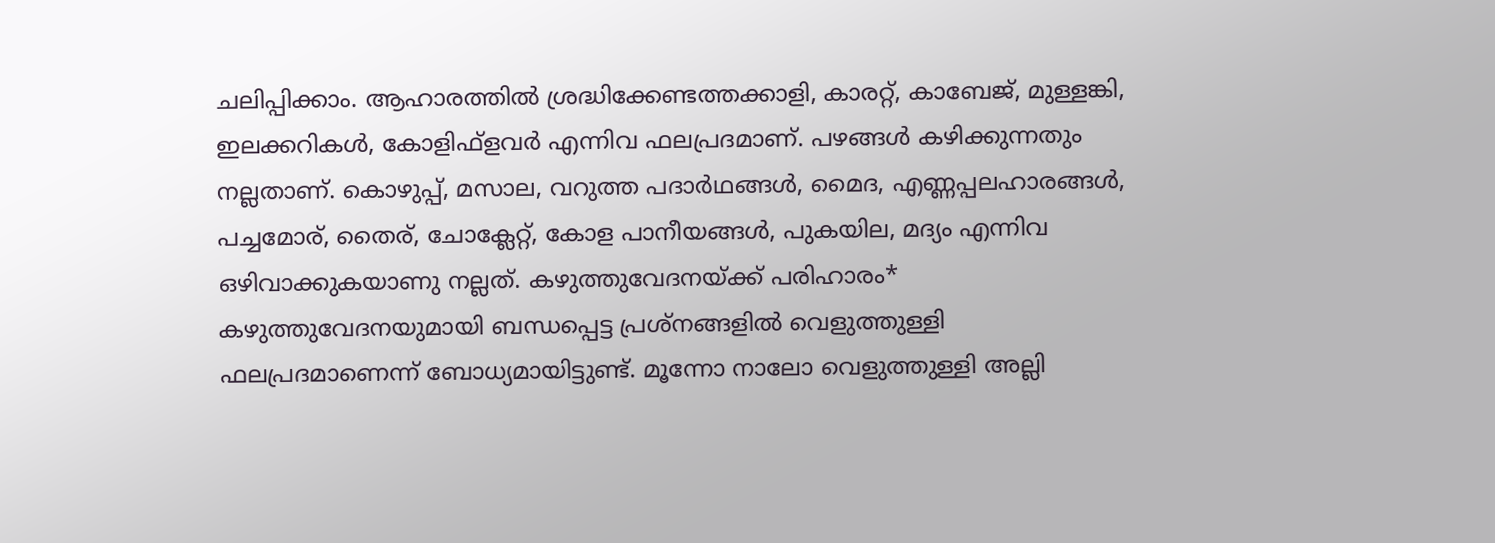ചലിപ്പിക്കാം. ആഹാരത്തിൽ ശ്രദ്ധിക്കേണ്ടത്തക്കാളി, കാരറ്റ്, കാബേജ്, മുള്ളങ്കി, ഇലക്കറികൾ, കോളിഫ്ളവർ എന്നിവ ഫലപ്രദമാണ്. പഴങ്ങൾ കഴിക്കുന്നതും നല്ലതാണ്. കൊഴുപ്പ്, മസാല, വറുത്ത പദാർഥങ്ങൾ, മൈദ, എണ്ണപ്പലഹാരങ്ങൾ, പച്ചമോര്, തൈര്, ചോക്ലേറ്റ്, കോള പാനീയങ്ങൾ, പുകയില, മദ്യം എന്നിവ ഒഴിവാക്കുകയാണു നല്ലത്. കഴുത്തുവേദനയ്ക്ക് പരിഹാരം* കഴുത്തുവേദനയുമായി ബന്ധപ്പെട്ട പ്രശ്നങ്ങളിൽ വെളുത്തുള്ളി ഫലപ്രദമാണെന്ന് ബോധ്യമായിട്ടുണ്ട്. മൂന്നോ നാലോ വെളുത്തുള്ളി അല്ലി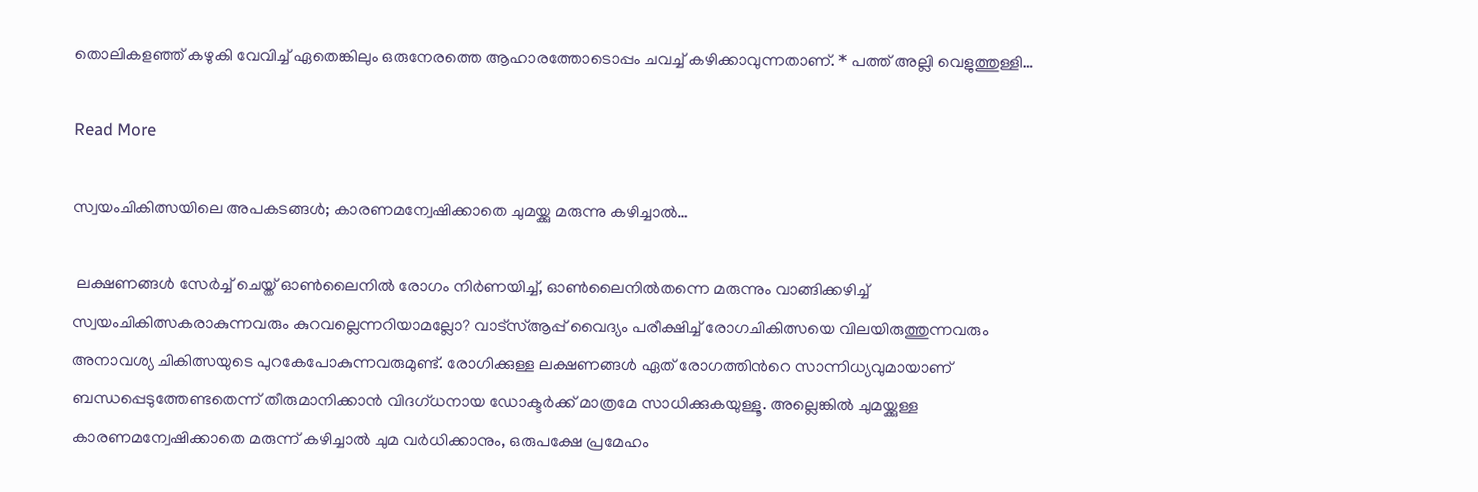തൊലികളഞ്ഞ് കഴുകി വേവിച്ച് ഏതെങ്കിലും ഒരുനേരത്തെ ആഹാരത്തോടൊപ്പം ചവച്ച് കഴിക്കാവുന്നതാണ്. * പത്ത് അല്ലി വെളുത്തുള്ളി…

Read More

സ്വയംചികിത്സയിലെ അപകടങ്ങൾ; കാരണമന്വേഷിക്കാതെ ചുമയ്ക്കു മരുന്നു കഴിച്ചാൽ…

 ലക്ഷണങ്ങൾ സേർച്ച് ചെയ്ത് ഓൺലൈനിൽ രോഗം നിർണയിച്ച്, ഓൺലൈനിൽതന്നെ മരുന്നും വാങ്ങിക്കഴിച്ച് സ്വയംചികിത്സകരാകുന്നവരും കുറവല്ലെന്നറിയാമല്ലോ? വാട്സ്ആപ്പ് വൈദ്യം പരീക്ഷിച്ച് രോഗചികിത്സയെ വിലയിരുത്തുന്നവരും അനാവശ്യ ചികിത്സയുടെ പുറകേപോകുന്നവരുമുണ്ട്. രോഗിക്കുള്ള ലക്ഷണങ്ങൾ ഏത് രോഗത്തിന്‍റെ സാന്നിധ്യവുമായാണ് ബന്ധപ്പെടുത്തേണ്ടതെന്ന് തീരുമാനിക്കാൻ വിദഗ്ധനായ ഡോക്ടർക്ക് മാത്രമേ സാധിക്കുകയുള്ളൂ. അല്ലെങ്കിൽ ചുമയ്ക്കുള്ള കാരണമന്വേഷിക്കാതെ മരുന്ന് കഴിച്ചാൽ ചുമ വർധിക്കാനും, ഒരുപക്ഷേ പ്രമേഹം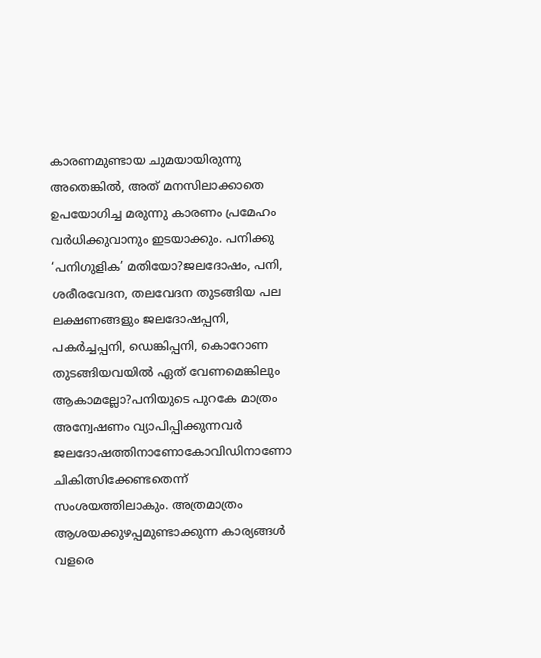കാരണമുണ്ടായ ചുമയായിരുന്നു അതെങ്കിൽ, അത് മനസിലാക്കാതെ ഉപയോഗിച്ച മരുന്നു കാരണം പ്രമേഹം വർധിക്കുവാനും ഇടയാക്കും. പനിക്കു ‘പനിഗുളിക’ മതിയോ?ജലദോഷം, പനി, ശരീരവേദന, തലവേദന തുടങ്ങിയ പല ലക്ഷണങ്ങളും ജലദോഷപ്പനി, പകർച്ചപ്പനി, ഡെങ്കിപ്പനി, കൊറോണ തുടങ്ങിയവയിൽ ഏത് വേണമെങ്കിലും ആകാമല്ലോ?പനിയുടെ പുറകേ മാത്രം അന്വേഷണം വ്യാപിപ്പിക്കുന്നവർ ജലദോഷത്തിനാണോകോവിഡിനാണോ ചികിത്സിക്കേണ്ടതെന്ന് സംശയത്തിലാകും. അത്രമാത്രം ആശയക്കുഴപ്പമുണ്ടാക്കുന്ന കാര്യങ്ങൾ വളരെ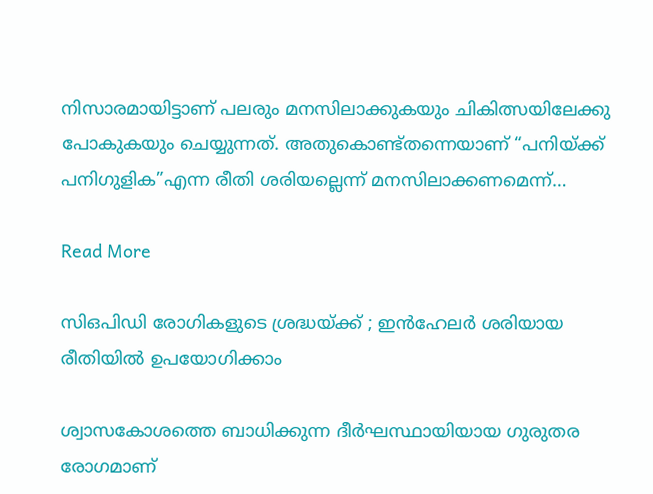നിസാരമായിട്ടാണ് പലരും മനസിലാക്കുകയും ചികിത്സയിലേക്കു പോകുകയും ചെയ്യുന്നത്. അതുകൊണ്ട്തന്നെയാണ് “പനിയ്ക്ക് പനിഗുളിക”എന്ന രീതി ശരിയല്ലെന്ന് മനസിലാക്കണമെന്ന്…

Read More

സിഒപിഡി രോഗികളുടെ ശ്രദ്ധയ്ക്ക് ; ഇൻഹേലർ ശരിയായ രീതിയിൽ ഉപയോഗിക്കാം

ശ്വാസകോശത്തെ ബാധിക്കുന്ന ദീർഘസ്ഥായിയായ ഗുരുതര രോഗമാണ്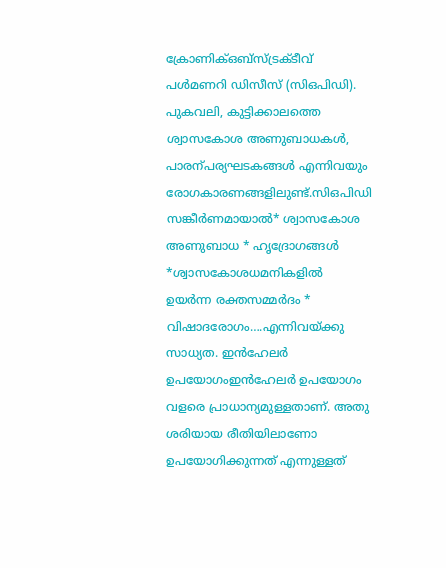ക്രോണിക്ഒബ്സ്ട്രക്ടീവ് പൾമണറി ഡിസീസ് (സിഒപിഡി). പുകവലി, കുട്ടിക്കാലത്തെ ശ്വാസകോശ അണുബാധകൾ, പാരന്പര്യഘടകങ്ങൾ എന്നിവയും രോഗകാരണങ്ങളിലുണ്ട്.സിഒപിഡി സങ്കീർണമായാൽ* ശ്വാസകോശ അണുബാധ * ഹൃദ്രോഗങ്ങൾ *ശ്വാസകോശധമനികളിൽ ഉയർന്ന രക്തസമ്മർദം * വിഷാദരോഗം….എന്നിവയ്ക്കു സാധ്യത. ഇൻഹേലർ ഉപയോഗംഇൻഹേലർ ഉപയോഗം വളരെ പ്രാധാന്യമുള്ളതാണ്. അതു ശരിയായ രീതിയിലാണോ ഉപയോഗിക്കുന്നത് എന്നുള്ളത്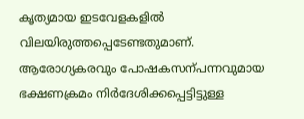കൃത്യമായ ഇടവേളകളിൽ വിലയിരുത്തപ്പെടേണ്ടതുമാണ്. ആരോഗ്യകരവും പോഷകസന്പന്നവുമായ ഭക്ഷണക്രമം നിർദേശിക്കപ്പെട്ടിട്ടുള്ള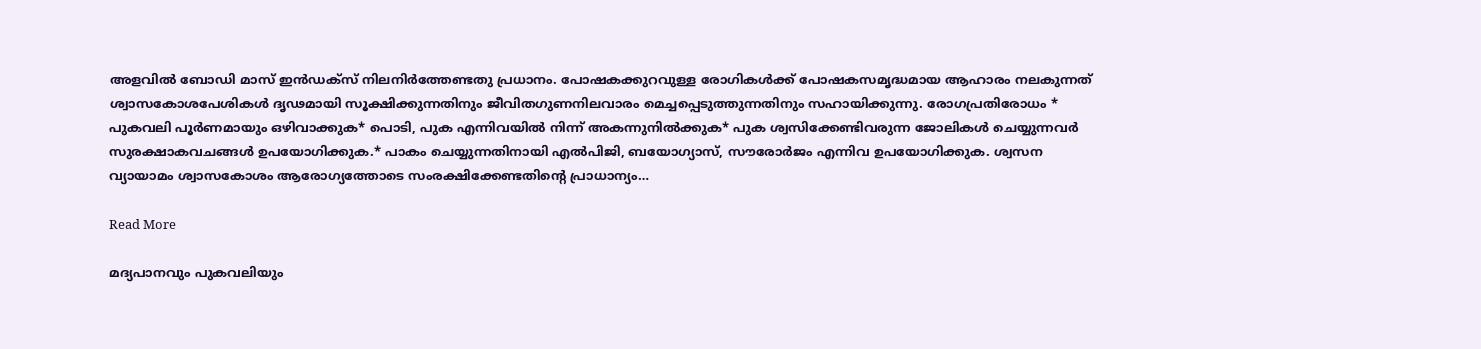അളവിൽ ബോഡി മാസ് ഇൻഡക്സ് നിലനിർത്തേണ്ടതു പ്രധാനം. പോഷകക്കുറവുള്ള രോഗികൾക്ക് പോഷകസമൃദ്ധമായ ആഹാരം നലകുന്നത് ശ്വാസകോശപേശികൾ ദൃഢമായി സൂക്ഷിക്കുന്നതിനും ജീവിതഗുണനിലവാരം മെച്ചപ്പെടുത്തുന്നതിനും സഹായിക്കുന്നു. രോഗപ്രതിരോധം * പുകവലി പൂർണമായും ഒഴിവാക്കുക* പൊടി, പുക എന്നിവയിൽ നിന്ന് അകന്നുനിൽക്കുക* പുക ശ്വസിക്കേണ്ടിവരുന്ന ജോലികൾ ചെയ്യുന്നവർ സുരക്ഷാകവചങ്ങൾ ഉപയോഗിക്കുക.* പാകം ചെയ്യുന്നതിനായി എൽപിജി, ബയോഗ്യാസ്, സൗരോർജം എന്നിവ ഉപയോഗിക്കുക. ശ്വസന വ്യായാമം ശ്വാസകോശം ആരോഗ്യത്തോടെ സംരക്ഷിക്കേണ്ടതിന്‍റെ പ്രാധാന്യം…

Read More

മദ്യപാനവും പുകവലിയും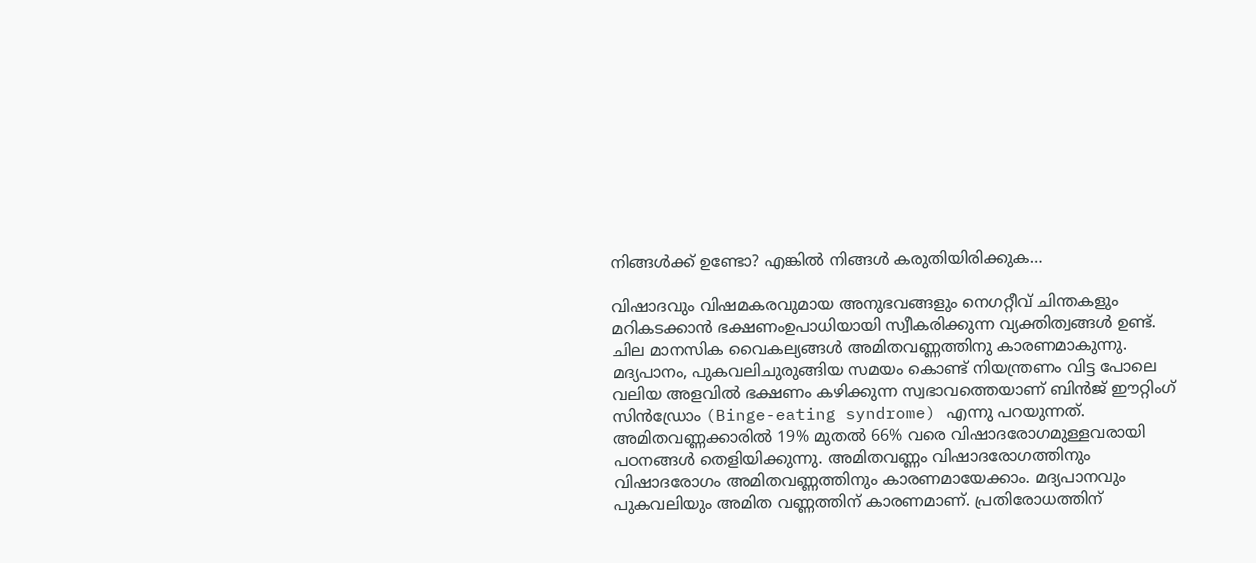നിങ്ങൾക്ക് ഉണ്ടോ? എങ്കിൽ നിങ്ങൾ കരുതിയിരിക്കുക…

വിഷാദവും വിഷമകരവുമായ അനുഭവങ്ങളും നെഗറ്റീവ് ചിന്തകളും മറികടക്കാന്‍ ഭക്ഷണംഉപാധിയായി സ്വീകരിക്കുന്ന വ്യക്തിത്വങ്ങള്‍ ഉണ്ട്. ചില മാനസിക വൈകല്യങ്ങള്‍ അമിതവണ്ണത്തിനു കാരണമാകുന്നു. മദ്യപാനം, പുകവലിചുരുങ്ങിയ സമയം കൊണ്ട് നിയന്ത്രണം വിട്ട പോലെ വലിയ അളവില്‍ ഭക്ഷണം കഴിക്കുന്ന സ്വഭാവത്തെയാണ് ബിൻജ് ഈറ്റിംഗ് സിൻഡ്രോം (Binge-eating syndrome) എന്നു പറയുന്നത്. അമിതവണ്ണക്കാരില്‍ 19% മുതല്‍ 66% വരെ വിഷാദരോഗമുള്ളവരായി പഠനങ്ങള്‍ തെളിയിക്കുന്നു. അമിതവണ്ണം വിഷാദരോഗത്തിനും വിഷാദരോഗം അമിതവണ്ണത്തിനും കാരണമായേക്കാം. മദ്യപാനവും പുകവലിയും അമിത വണ്ണത്തിന് കാരണമാണ്. പ്രതിരോധത്തിന്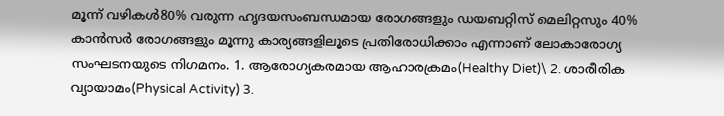മൂന്ന് വഴികൾ80% വരുന്ന ഹൃദയസംബന്ധമായ രോഗങ്ങളും ഡയബറ്റിസ് മെലിറ്റസും 40% കാന്‍സര്‍ രോഗങ്ങളും മൂന്നു കാര്യങ്ങളിലൂടെ പ്രതിരോധിക്കാം എന്നാണ് ലോകാരോഗ്യ സംഘടനയുടെ നിഗമനം. 1. ആരോഗ്യകരമായ ആഹാരക്രമം(Healthy Diet)\ 2. ശാരീരിക വ്യായാമം(Physical Activity) 3.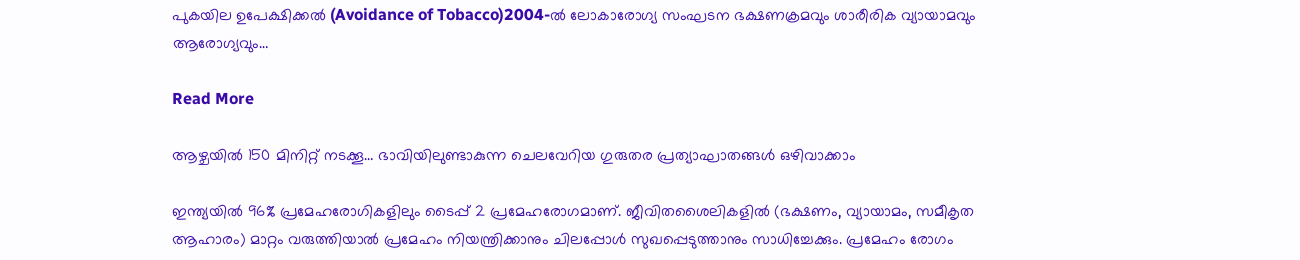പുകയില ഉപേക്ഷിക്കൽ (Avoidance of Tobacco)2004-ല്‍ ലോകാരോഗ്യ സംഘടന ഭക്ഷണക്രമവും ശാരീരിക വ്യായാമവും ആരോഗ്യവും…

Read More

ആഴ്ചയിൽ 150 മിനിറ്റ് നടക്കൂ… ഭാവിയിലുണ്ടാകുന്ന ചെലവേറിയ ഗുരുതര പ്രത്യാഘാതങ്ങള്‍ ഒഴിവാക്കാം

ഇന്ത്യയില്‍ 96% പ്രമേഹരോഗികളിലും ടൈപ്പ് 2 പ്രമേഹരോഗമാണ്. ജീവിതശൈലികളില്‍ (ഭക്ഷണം, വ്യായാമം, സമീകൃത ആഹാരം) മാറ്റം വരുത്തിയാല്‍ പ്രമേഹം നിയന്ത്രിക്കാനും ചിലപ്പോള്‍ സുഖപ്പെടുത്താനും സാധിച്ചേക്കും. പ്രമേഹം രോഗം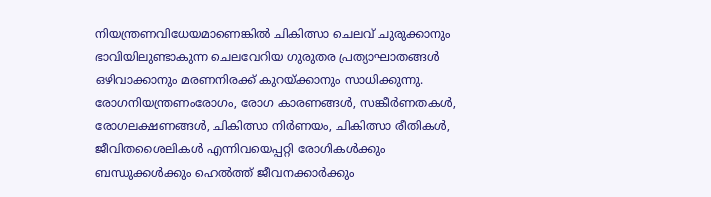നിയന്ത്രണവിധേയമാണെങ്കില്‍ ചികിത്സാ ചെലവ് ചുരുക്കാനും ഭാവിയിലുണ്ടാകുന്ന ചെലവേറിയ ഗുരുതര പ്രത്യാഘാതങ്ങള്‍ ഒഴിവാക്കാനും മരണനിരക്ക് കുറയ്ക്കാനും സാധിക്കുന്നു. രോഗനിയന്ത്രണംരോഗം, രോഗ കാരണങ്ങള്‍, സങ്കീര്‍ണതകള്‍, രോഗലക്ഷണങ്ങള്‍, ചികിത്സാ നിര്‍ണയം, ചികിത്സാ രീതികള്‍, ജീവിതശൈലികള്‍ എന്നിവയെപ്പറ്റി രോഗികള്‍ക്കും ബന്ധുക്കള്‍ക്കും ഹെല്‍ത്ത് ജീവനക്കാര്‍ക്കും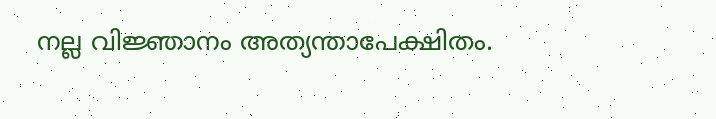നല്ല വിജ്ഞാനം അത്യന്താപേക്ഷിതം.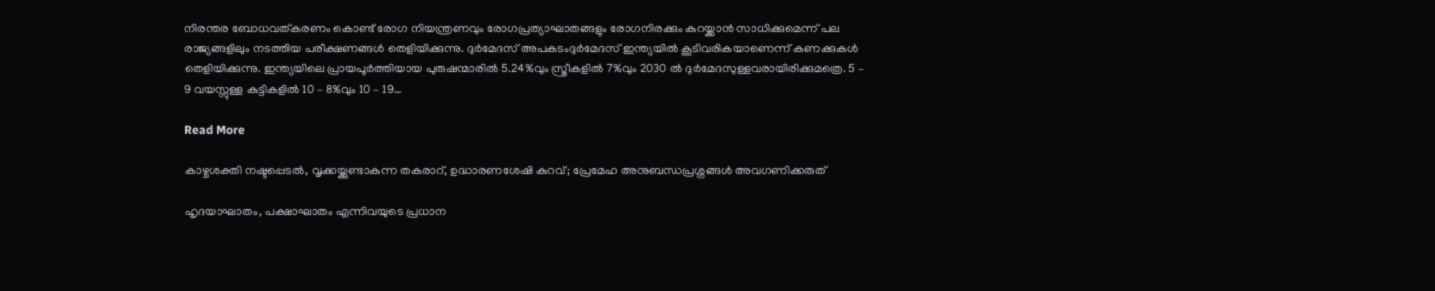നിരന്തര ബോധവത്കരണം കൊണ്ട് രോഗ നിയന്ത്രണവും രോഗപ്രത്യാഘാതങ്ങളും രോഗനിരക്കും കുറയ്ക്കാന്‍ സാധിക്കുമെന്ന് പല രാജ്യങ്ങളിലും നടത്തിയ പരീക്ഷണങ്ങള്‍ തെളിയിക്കുന്നു. ദുർമേദസ് അപകടംദുര്‍മേദസ് ഇന്ത്യയില്‍ കൂടിവരികയാണെന്ന് കണക്കുകള്‍ തെളിയിക്കുന്നു. ഇന്ത്യയിലെ പ്രായപൂര്‍ത്തിയായ പുരുഷന്മാരില്‍ 5.24%വും സ്ത്രീകളില്‍ 7%വും 2030 ല്‍ ദുര്‍മേദസുള്ളവരായിരിക്കുമത്രെ. 5 – 9 വയസ്സുള്ള കുട്ടികളില്‍ 10 – 8%വും 10 – 19…

Read More

കാഴ്ചശക്തി നഷ്ടപ്പെടൽ, വൃക്കയ്ക്കുണ്ടാകുന്ന തകരാറ്, ഉദ്ധാരണശേഷി കുറവ്; പ്രേമേഹ അനുബന്ധപ്രശ്നങ്ങൾ അവഗണിക്കരുത്

ഹൃദയാഘാതം, പക്ഷാഘാതം എന്നിവയുടെ പ്രധാന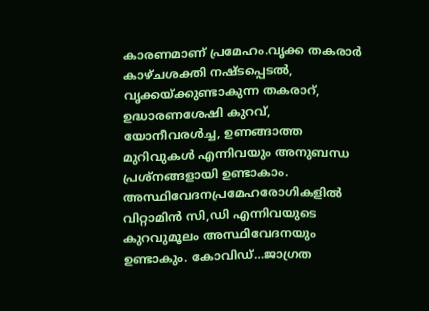കാരണമാണ് പ്രമേഹം.വൃക്ക തകരാർ കാഴ്ചശക്തി നഷ്ടപ്പെടൽ, വൃക്കയ്ക്കുണ്ടാകുന്ന തകരാറ്, ഉദ്ധാരണശേഷി കുറവ്, യോനീവരൾച്ച, ഉണങ്ങാത്ത മുറിവുകൾ എന്നിവയും അനുബന്ധ പ്രശ്നങ്ങളായി ഉണ്ടാകാം. അസ്ഥിവേദനപ്രമേഹരോഗികളിൽ വിറ്റാമിൻ സി,ഡി എന്നിവയുടെ കുറവുമൂലം അസ്ഥിവേദനയും ഉണ്ടാകും. കോവിഡ്…ജാഗ്രത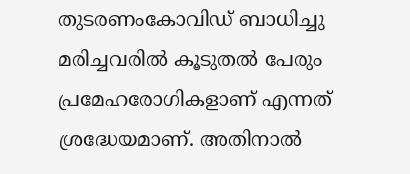തുടരണംകോവിഡ് ബാധിച്ചു മരിച്ചവരിൽ കൂടുതൽ പേരും പ്രമേഹരോഗികളാണ് എന്നത് ശ്രദ്ധേയമാണ്. അതിനാൽ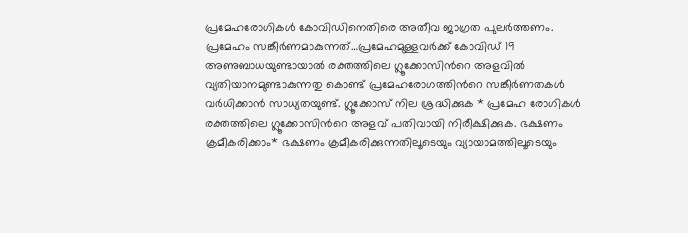പ്രമേഹരോഗികൾ കോവിഡിനെതിരെ അതീവ ജാഗ്രത പുലർത്തണം. പ്രമേഹം സങ്കീർണമാകുന്നത്…പ്രമേഹമുള്ളവർക്ക് കോവിഡ് 19 അണുബാധയുണ്ടായാൽ രക്തത്തിലെ ഗ്ലൂക്കോസിന്‍റെ അളവിൽ വ്യതിയാനമുണ്ടാകുന്നതു കൊണ്ട് പ്രമേഹരോഗത്തിന്‍റെ സങ്കീർണതകൾ വർധിക്കാൻ സാധ്യതയുണ്ട്. ഗ്ലൂക്കോസ് നില ശ്രദ്ധിക്കുക * പ്രമേഹ രോഗികൾ രക്തത്തിലെ ഗ്ലൂക്കോസിന്‍റെ അളവ് പതിവായി നിരീക്ഷിക്കുക. ഭക്ഷണം ക്രമീകരിക്കാം* ഭക്ഷണം ക്രമീകരിക്കുന്നതിലൂടെയും വ്യായാമത്തിലൂടെയും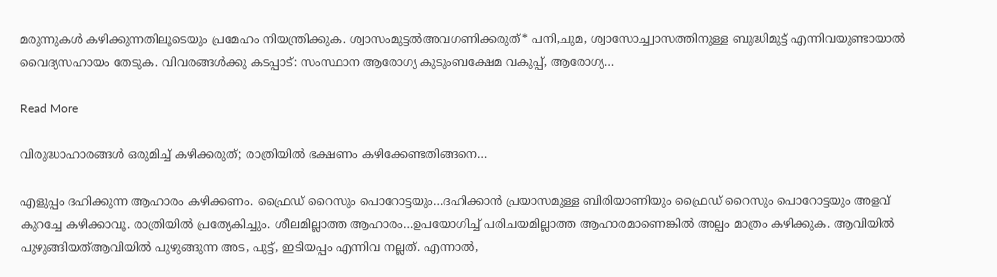മരുന്നുകൾ കഴിക്കുന്നതിലൂടെയും പ്രമേഹം നിയന്ത്രിക്കുക. ശ്വാസംമുട്ടൽഅവഗണിക്കരുത്* പനി,ചുമ, ശ്വാസോച്ച്വാസത്തിനുള്ള ബുദ്ധിമുട്ട് എന്നിവയുണ്ടായാൽ വൈദ്യസഹായം തേടുക. വിവരങ്ങൾക്കു കടപ്പാട്: സംസ്ഥാന ആരോഗ്യ കുടുംബക്ഷേമ വകുപ്പ്, ആരോഗ്യ…

Read More

വിരുദ്ധാഹാരങ്ങൾ ഒരുമിച്ച് കഴിക്കരുത്; രാത്രിയിൽ ഭക്ഷണം കഴിക്കേണ്ടതിങ്ങനെ…

എളുപ്പം ദഹിക്കുന്ന ആഹാരം കഴിക്കണം. ഫ്രൈഡ് റൈസും പൊറോട്ടയും…ദഹിക്കാൻ പ്രയാസമുള്ള ബിരിയാണിയും ഫ്രൈഡ് റൈസും പൊറോട്ടയും അളവ് കുറച്ചേ കഴിക്കാവൂ. രാത്രിയിൽ പ്രത്യേകിച്ചും. ശീലമില്ലാത്ത ആഹാരം…ഉപയോഗിച്ച് പരിചയമില്ലാത്ത ആഹാരമാണെങ്കിൽ അല്പം മാത്രം കഴിക്കുക. ആവിയിൽ പുഴുങ്ങിയത്ആവിയിൽ പുഴുങ്ങുന്ന അട, പുട്ട്, ഇടിയപ്പം എന്നിവ നല്ലത്. എന്നാൽ,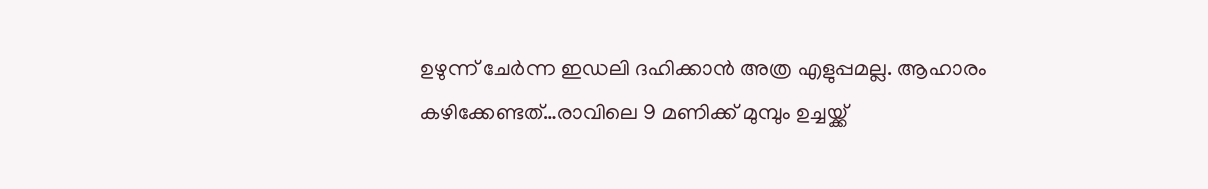ഉഴുന്ന് ചേർന്ന ഇഡലി ദഹിക്കാൻ അത്ര എളുപ്പമല്ല. ആഹാരം കഴിക്കേണ്ടത്…രാവിലെ 9 മണിക്ക് മുമ്പും ഉച്ചയ്ക്ക്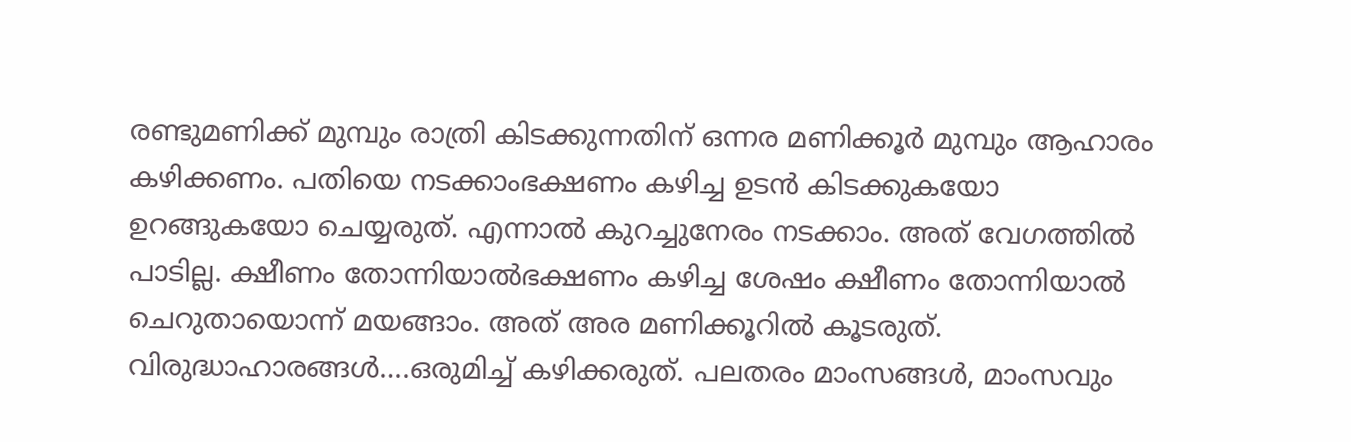രണ്ടുമണിക്ക് മുമ്പും രാത്രി കിടക്കുന്നതിന് ഒന്നര മണിക്കൂർ മുമ്പും ആഹാരം കഴിക്കണം. പതിയെ നടക്കാംഭക്ഷണം കഴിച്ച ഉടൻ കിടക്കുകയോ ഉറങ്ങുകയോ ചെയ്യരുത്. എന്നാൽ കുറച്ചുനേരം നടക്കാം. അത് വേഗത്തിൽ പാടില്ല. ക്ഷീണം തോന്നിയാൽഭക്ഷണം കഴിച്ച ശേഷം ക്ഷീണം തോന്നിയാൽ ചെറുതായൊന്ന് മയങ്ങാം. അത് അര മണിക്കൂറിൽ കൂടരുത്. വിരുദ്ധാഹാരങ്ങൾ….ഒരുമിച്ച് കഴിക്കരുത്. പലതരം മാംസങ്ങൾ, മാംസവും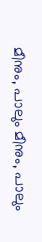മീനും, പാലും മീനും, പാലും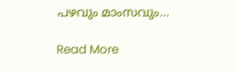പഴവും മാംസവും…

Read More